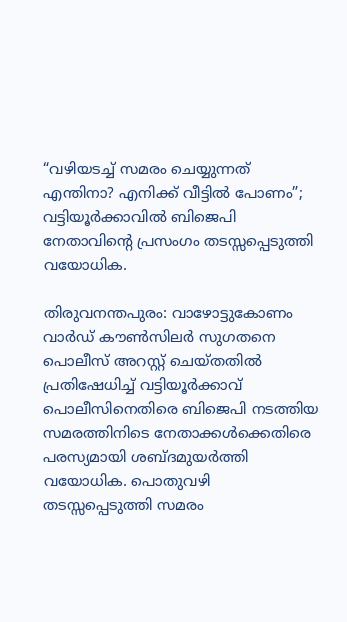“വഴിയടച്ച് സമരം ചെയ്യുന്നത് എന്തിനാ? എനിക്ക് വീട്ടിൽ പോണം”; വട്ടിയൂർക്കാവിൽ ബിജെപി നേതാവിന്റെ പ്രസംഗം തടസ്സപ്പെടുത്തി വയോധിക.

തിരുവനന്തപുരം: വാഴോട്ടുകോണം വാർഡ് കൗൺസിലർ സുഗതനെ പൊലീസ് അറസ്റ്റ് ചെയ്തതിൽ പ്രതിഷേധിച്ച് വട്ടിയൂർക്കാവ് പൊലീസിനെതിരെ ബിജെപി നടത്തിയ സമരത്തിനിടെ നേതാക്കൾക്കെതിരെ പരസ്യമായി ശബ്ദമുയർത്തി വയോധിക. പൊതുവഴി തടസ്സപ്പെടുത്തി സമരം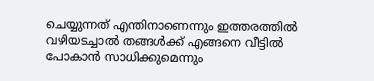ചെയ്യുന്നത് എന്തിനാണെന്നും ഇത്തരത്തിൽ വഴിയടച്ചാൽ തങ്ങൾക്ക് എങ്ങനെ വീട്ടിൽ പോകാൻ സാധിക്കുമെന്നും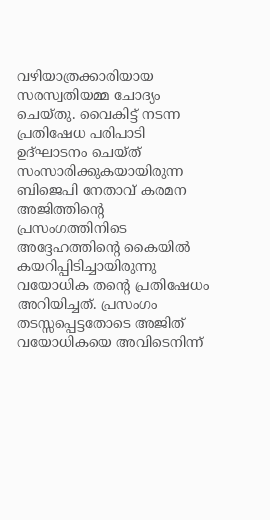വഴിയാത്രക്കാരിയായ സരസ്വതിയമ്മ ചോദ്യം ചെയ്തു. വൈകിട്ട് നടന്ന പ്രതിഷേധ പരിപാടി ഉദ്ഘാടനം ചെയ്ത് സംസാരിക്കുകയായിരുന്ന ബിജെപി നേതാവ് കരമന അജിത്തിന്റെ പ്രസംഗത്തിനിടെ അദ്ദേഹത്തിന്റെ കൈയിൽ കയറിപ്പിടിച്ചായിരുന്നു വയോധിക തന്റെ പ്രതിഷേധം അറിയിച്ചത്. പ്രസംഗം തടസ്സപ്പെട്ടതോടെ അജിത് വയോധികയെ അവിടെനിന്ന്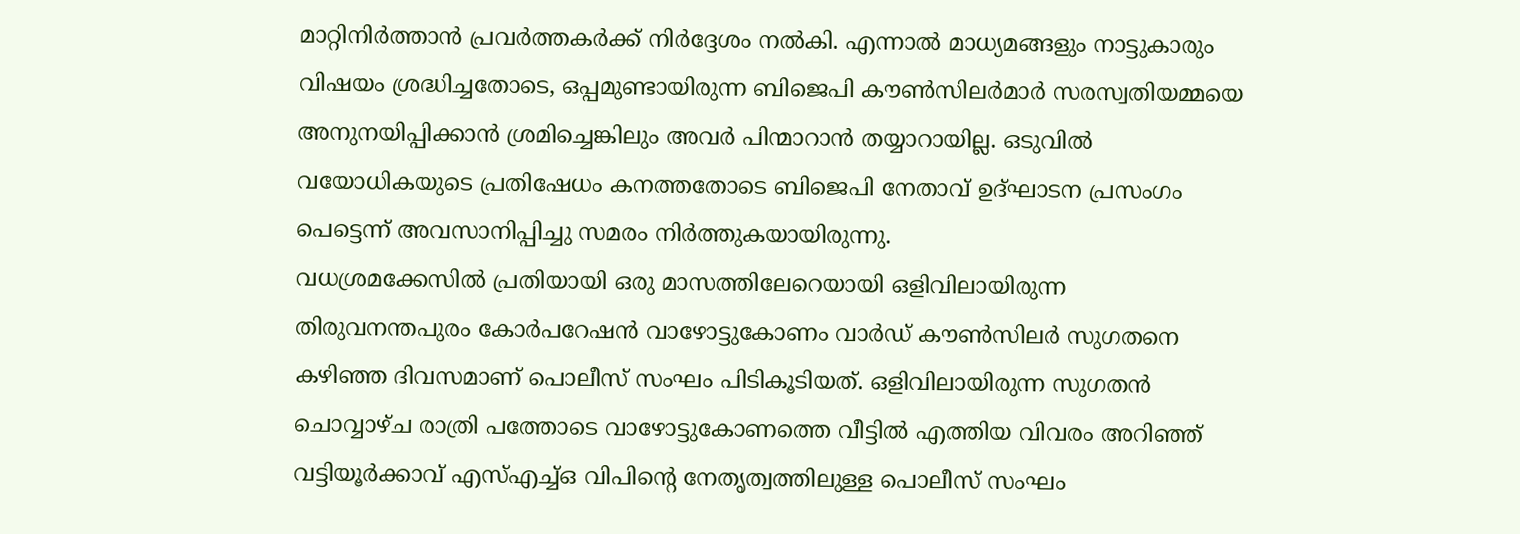മാറ്റിനിർത്താൻ പ്രവർത്തകർക്ക് നിർദ്ദേശം നൽകി. എന്നാൽ മാധ്യമങ്ങളും നാട്ടുകാരും വിഷയം ശ്രദ്ധിച്ചതോടെ, ഒപ്പമുണ്ടായിരുന്ന ബിജെപി കൗൺസിലർമാർ സരസ്വതിയമ്മയെ അനുനയിപ്പിക്കാൻ ശ്രമിച്ചെങ്കിലും അവർ പിന്മാറാൻ തയ്യാറായില്ല. ഒടുവിൽ വയോധികയുടെ പ്രതിഷേധം കനത്തതോടെ ബിജെപി നേതാവ് ഉദ്ഘാടന പ്രസംഗം പെട്ടെന്ന് അവസാനിപ്പിച്ചു സമരം നിർത്തുകയായിരുന്നു.
വധശ്രമക്കേസിൽ പ്രതിയായി ഒരു മാസത്തിലേറെയായി ഒളിവിലായിരുന്ന തിരുവനന്തപുരം കോർപറേഷൻ വാഴോട്ടുകോണം വാർഡ് കൗൺസിലർ സുഗതനെ കഴിഞ്ഞ ദിവസമാണ് പൊലീസ് സംഘം പിടികൂടിയത്. ഒളിവിലായിരുന്ന സുഗതൻ ചൊവ്വാഴ്ച രാത്രി പത്തോടെ വാഴോട്ടുകോണത്തെ വീട്ടിൽ എത്തിയ വിവരം അറിഞ്ഞ് വട്ടിയൂർക്കാവ് എസ്എച്ച്ഒ വിപിന്റെ നേതൃത്വത്തിലുള്ള പൊലീസ് സംഘം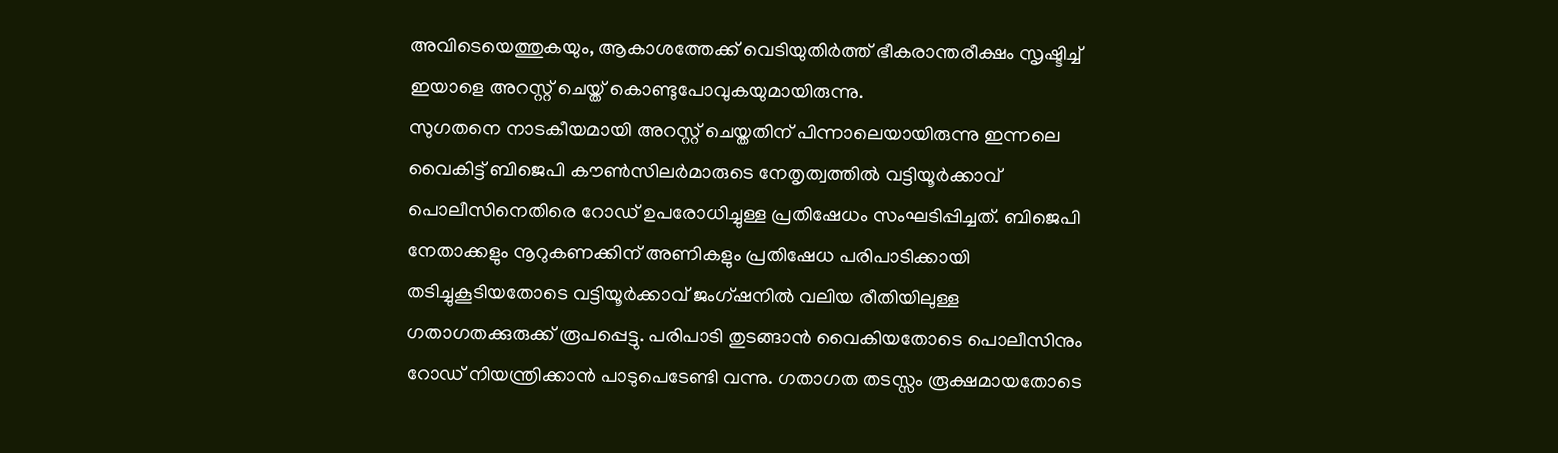അവിടെയെത്തുകയും, ആകാശത്തേക്ക് വെടിയുതിർത്ത് ഭീകരാന്തരീക്ഷം സൃഷ്ടിച്ച് ഇയാളെ അറസ്റ്റ് ചെയ്ത് കൊണ്ടുപോവുകയുമായിരുന്നു.
സുഗതനെ നാടകീയമായി അറസ്റ്റ് ചെയ്തതിന് പിന്നാലെയായിരുന്നു ഇന്നലെ വൈകിട്ട് ബിജെപി കൗൺസിലർമാരുടെ നേതൃത്വത്തിൽ വട്ടിയൂർക്കാവ് പൊലീസിനെതിരെ റോഡ് ഉപരോധിച്ചുള്ള പ്രതിഷേധം സംഘടിപ്പിച്ചത്. ബിജെപി നേതാക്കളും നൂറുകണക്കിന് അണികളും പ്രതിഷേധ പരിപാടിക്കായി തടിച്ചുകൂടിയതോടെ വട്ടിയൂർക്കാവ് ജംഗ്ഷനിൽ വലിയ രീതിയിലുള്ള ഗതാഗതക്കുരുക്ക് രൂപപ്പെട്ടു. പരിപാടി തുടങ്ങാൻ വൈകിയതോടെ പൊലീസിനും റോഡ് നിയന്ത്രിക്കാൻ പാടുപെടേണ്ടി വന്നു. ഗതാഗത തടസ്സം രൂക്ഷമായതോടെ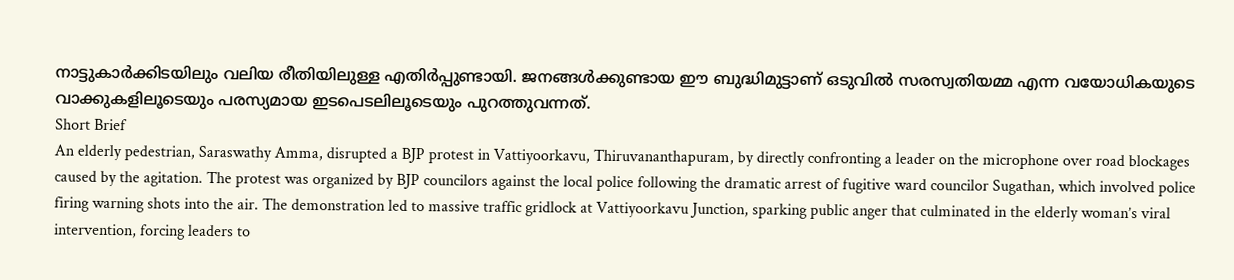നാട്ടുകാർക്കിടയിലും വലിയ രീതിയിലുള്ള എതിർപ്പുണ്ടായി. ജനങ്ങൾക്കുണ്ടായ ഈ ബുദ്ധിമുട്ടാണ് ഒടുവിൽ സരസ്വതിയമ്മ എന്ന വയോധികയുടെ വാക്കുകളിലൂടെയും പരസ്യമായ ഇടപെടലിലൂടെയും പുറത്തുവന്നത്.
Short Brief
An elderly pedestrian, Saraswathy Amma, disrupted a BJP protest in Vattiyoorkavu, Thiruvananthapuram, by directly confronting a leader on the microphone over road blockages caused by the agitation. The protest was organized by BJP councilors against the local police following the dramatic arrest of fugitive ward councilor Sugathan, which involved police firing warning shots into the air. The demonstration led to massive traffic gridlock at Vattiyoorkavu Junction, sparking public anger that culminated in the elderly woman’s viral intervention, forcing leaders to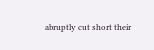abruptly cut short their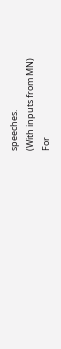speeches.
(With inputs from MN)
For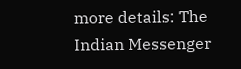more details: The Indian Messenger